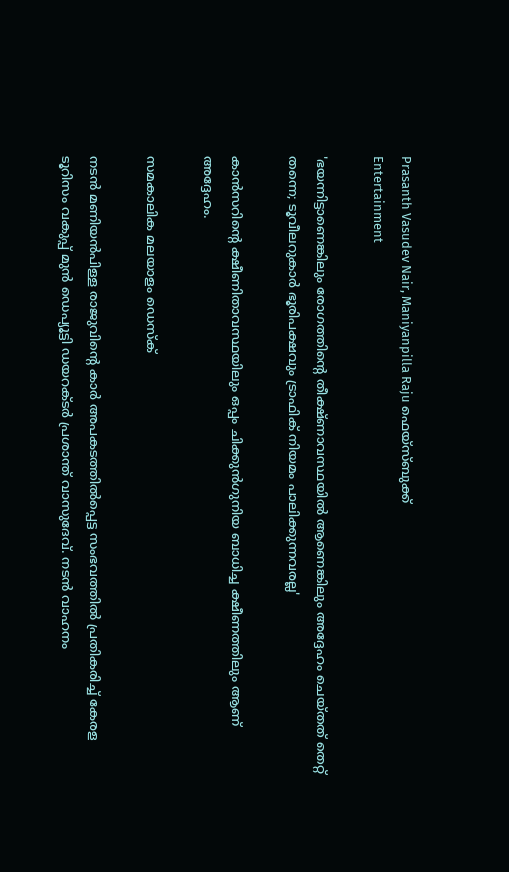Prasanth Vasudev Nair, Maniyanpilla Raju ഫെയ്സ്ബുക്ക്
Entertainment

'ഭയന്നിട്ടാണെങ്കിലും രോഗത്തിന്റെ തീക്ഷ്ണാവസ്ഥയിൽ ആണെങ്കിലും അദ്ദേഹം ചെയ്തത് തെറ്റ് തന്നെ; ടൂവീലറുകാർ ഭൂരിപക്ഷവും ട്രാഫിക് നിയമം പാലിക്കുന്നവരല്ല'

കാൻസറിന്റെ ക്ഷീണിതാവസ്ഥയിലും ഒപ്പം ചിക്കുൻഗുനിയ ബാധിച്ച ക്ഷീണത്തിലും ആണ് അദ്ദേഹം.

സമകാലിക മലയാളം ഡെസ്ക്

നടൻ മണിയൻപിള്ള രാജുവിന്റെ കാർ അപകടത്തിൽപ്പെട്ട സംഭവത്തിൽ പ്രതികരിച്ച് കേരള ടൂറിസം വകുപ്പ് മുൻ ഡെപ്യൂട്ടി ഡയറക്ടർ പ്രശാന്ത് വാസുദേവ്. നടൻ വാഹനം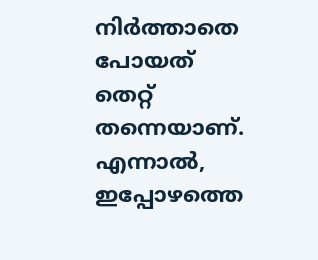നിർത്താതെ പോയത് തെറ്റ് തന്നെയാണ്. എന്നാൽ, ഇപ്പോഴത്തെ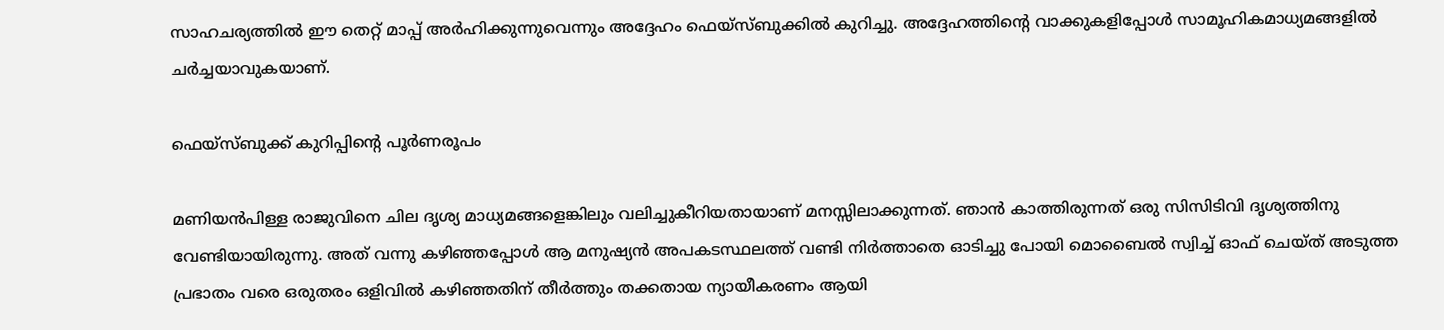സാഹചര്യത്തിൽ ഈ തെറ്റ് മാപ്പ് അർഹിക്കുന്നുവെന്നും അദ്ദേഹം ഫെയ്സ്ബുക്കിൽ കുറിച്ചു. അദ്ദേഹത്തിന്റെ വാക്കുകളിപ്പോൾ സാമൂഹികമാധ്യമങ്ങളിൽ ചർച്ചയാവുകയാണ്.

ഫെയ്സ്ബുക്ക് കുറിപ്പിന്റെ പൂർണരൂപം

മണിയൻപിള്ള രാജുവിനെ ചില ദൃശ്യ മാധ്യമങ്ങളെങ്കിലും വലിച്ചുകീറിയതായാണ് മനസ്സിലാക്കുന്നത്. ഞാൻ കാത്തിരുന്നത് ഒരു സിസിടിവി ദൃശ്യത്തിനു വേണ്ടിയായിരുന്നു. അത് വന്നു കഴിഞ്ഞപ്പോൾ ആ മനുഷ്യൻ അപകടസ്ഥലത്ത് വണ്ടി നിർത്താതെ ഓടിച്ചു പോയി മൊബൈൽ സ്വിച്ച് ഓഫ് ചെയ്ത് അടുത്ത പ്രഭാതം വരെ ഒരുതരം ഒളിവിൽ കഴിഞ്ഞതിന് തീർത്തും തക്കതായ ന്യായീകരണം ആയി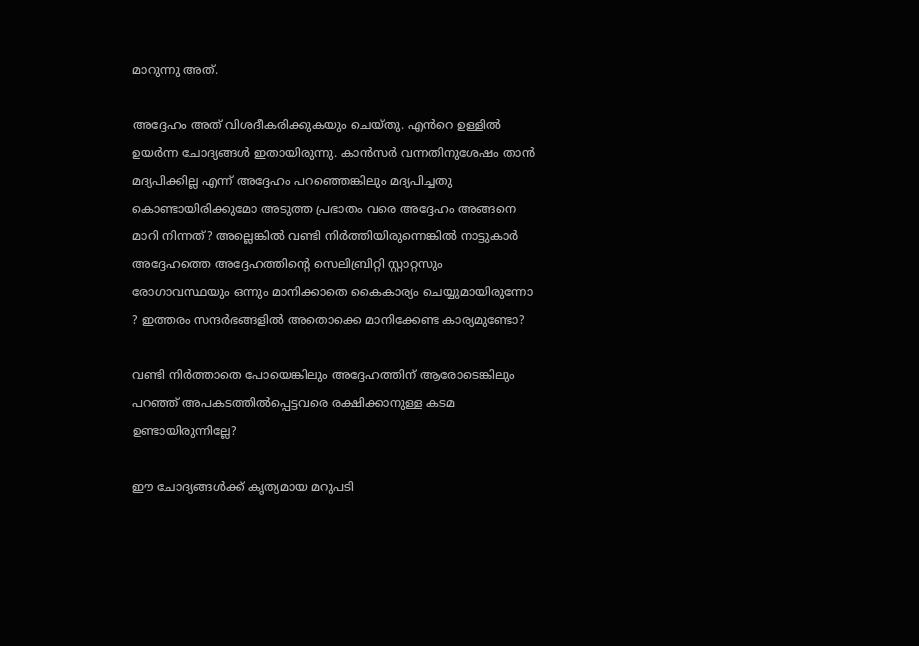മാറുന്നു അത്.

അദ്ദേഹം അത് വിശദീകരിക്കുകയും ചെയ്തു. എൻറെ ഉള്ളിൽ ഉയർന്ന ചോദ്യങ്ങൾ ഇതായിരുന്നു. കാൻസർ വന്നതിനുശേഷം താൻ മദ്യപിക്കില്ല എന്ന് അദ്ദേഹം പറഞ്ഞെങ്കിലും മദ്യപിച്ചതു കൊണ്ടായിരിക്കുമോ അടുത്ത പ്രഭാതം വരെ അദ്ദേഹം അങ്ങനെ മാറി നിന്നത്? അല്ലെങ്കിൽ വണ്ടി നിർത്തിയിരുന്നെങ്കിൽ നാട്ടുകാർ അദ്ദേഹത്തെ അദ്ദേഹത്തിൻ്റെ സെലിബ്രിറ്റി സ്റ്റാറ്റസും രോഗാവസ്ഥയും ഒന്നും മാനിക്കാതെ കൈകാര്യം ചെയ്യുമായിരുന്നോ ? ഇത്തരം സന്ദർഭങ്ങളിൽ അതൊക്കെ മാനിക്കേണ്ട കാര്യമുണ്ടോ?

വണ്ടി നിർത്താതെ പോയെങ്കിലും അദ്ദേഹത്തിന് ആരോടെങ്കിലും പറഞ്ഞ് അപകടത്തിൽപ്പെട്ടവരെ രക്ഷിക്കാനുള്ള കടമ ഉണ്ടായിരുന്നില്ലേ?

ഈ ചോദ്യങ്ങൾക്ക് കൃത്യമായ മറുപടി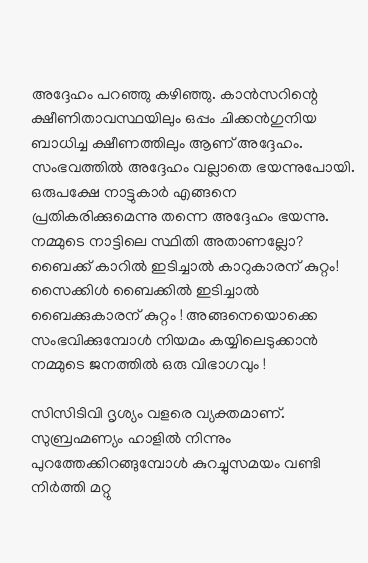അദ്ദേഹം പറഞ്ഞു കഴിഞ്ഞു. കാൻസറിന്റെ ക്ഷീണിതാവസ്ഥയിലും ഒപ്പം ചിക്കൻഗുനിയ ബാധിച്ച ക്ഷീണത്തിലും ആണ് അദ്ദേഹം. സംഭവത്തിൽ അദ്ദേഹം വല്ലാതെ ഭയന്നുപോയി. ഒരുപക്ഷേ നാട്ടുകാർ എങ്ങനെ പ്രതികരിക്കുമെന്നു തന്നെ അദ്ദേഹം ഭയന്നു. നമ്മുടെ നാട്ടിലെ സ്ഥിതി അതാണല്ലോ? ബൈക്ക് കാറിൽ ഇടിച്ചാൽ കാറുകാരന് കുറ്റം! സൈക്കിൾ ബൈക്കിൽ ഇടിച്ചാൽ ബൈക്കുകാരന് കുറ്റം ! അങ്ങനെയൊക്കെ സംഭവിക്കുമ്പോൾ നിയമം കയ്യിലെടുക്കാൻ നമ്മുടെ ജനത്തിൽ ഒരു വിഭാഗവും !

സിസിടിവി ദൃശ്യം വളരെ വ്യക്തമാണ്. സുബ്രഹ്മണ്യം ഹാളിൽ നിന്നും പുറത്തേക്കിറങ്ങുമ്പോൾ കുറച്ചുസമയം വണ്ടി നിർത്തി മറ്റു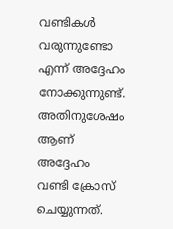വണ്ടികൾ വരുന്നുണ്ടോ എന്ന് അദ്ദേഹം നോക്കുന്നുണ്ട്. അതിനുശേഷം ആണ് അദ്ദേഹം വണ്ടി ക്രോസ് ചെയ്യുന്നത്.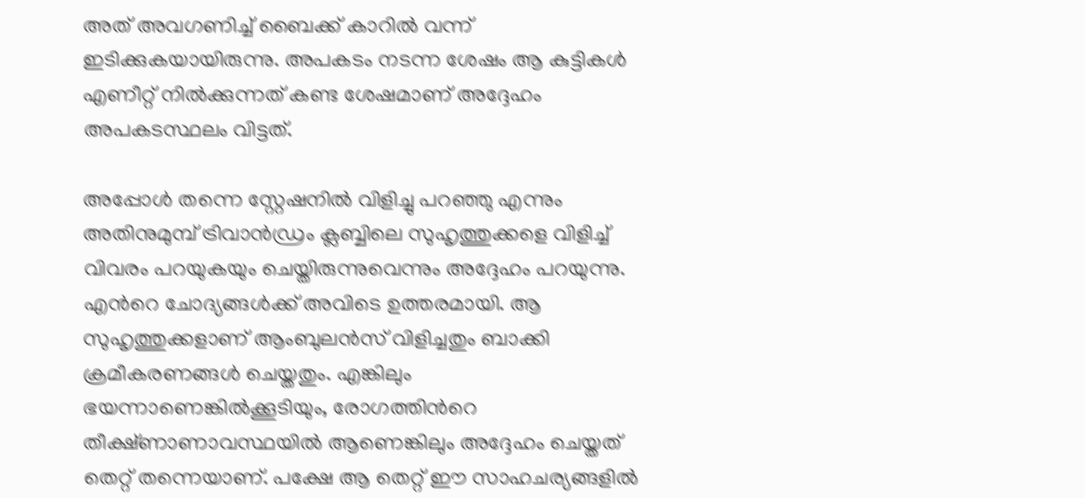അത് അവഗണിച്ച് ബൈക്ക് കാറിൽ വന്ന് ഇടിക്കുകയായിരുന്നു. അപകടം നടന്ന ശേഷം ആ കുട്ടികൾ എണീറ്റ് നിൽക്കുന്നത് കണ്ട ശേഷമാണ് അദ്ദേഹം അപകടസ്ഥലം വിട്ടത്.

അപ്പോൾ തന്നെ സ്റ്റേഷനിൽ വിളിച്ചു പറഞ്ഞു എന്നും അതിനുമുമ്പ് ട്രിവാൻഡ്രം ക്ലബ്ബിലെ സുഹൃത്തുക്കളെ വിളിച്ച് വിവരം പറയുകയും ചെയ്തിരുന്നുവെന്നും അദ്ദേഹം പറയുന്നു. എൻറെ ചോദ്യങ്ങൾക്ക് അവിടെ ഉത്തരമായി. ആ സുഹൃത്തുക്കളാണ് ആംബുലൻസ് വിളിച്ചതും ബാക്കി ക്രമീകരണങ്ങൾ ചെയ്തതും. എങ്കിലും ഭയന്നാണെങ്കിൽക്കൂടിയും, രോഗത്തിൻറെ തീക്ഷ്ണാണാവസ്ഥയിൽ ആണെങ്കിലും അദ്ദേഹം ചെയ്തത് തെറ്റ് തന്നെയാണ്. പക്ഷേ ആ തെറ്റ് ഈ സാഹചര്യങ്ങളിൽ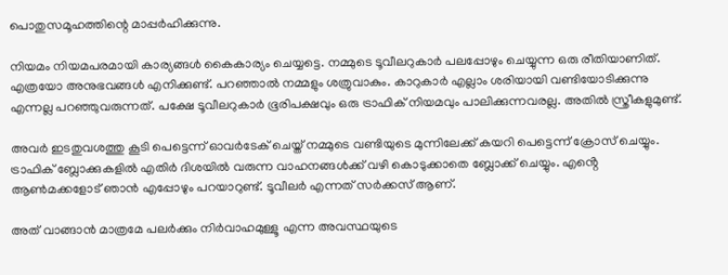പൊതുസമൂഹത്തിന്റെ മാപ്പർഹിക്കുന്നു.

നിയമം നിയമപരമായി കാര്യങ്ങൾ കൈകാര്യം ചെയ്യട്ടെ. നമ്മുടെ ടൂവീലറുകാർ പലപ്പോഴും ചെയ്യുന്ന ഒരു രീതിയാണിത്. എത്രയോ അനുഭവങ്ങൾ എനിക്കുണ്ട്. പറഞ്ഞാൽ നമ്മളും ശത്രുവാകും. കാറുകാർ എല്ലാം ശരിയായി വണ്ടിയോടിക്കുന്നു എന്നല്ല പറഞ്ഞുവരുന്നത്. പക്ഷേ ടൂവീലറുകാർ ഭൂരിപക്ഷവും ഒരു ട്രാഫിക് നിയമവും പാലിക്കുന്നവരല്ല. അതിൽ സ്ത്രീകളുമുണ്ട്.

അവർ ഇടതുവശത്തു കൂടി പെട്ടെന്ന് ഓവർടേക് ചെയ്ത് നമ്മുടെ വണ്ടിയുടെ മുന്നിലേക്ക് കയറി പെട്ടെന്ന് ക്രോസ് ചെയ്യും. ട്രാഫിക് ബ്ലോക്കുകളിൽ എതിർ ദിശയിൽ വരുന്ന വാഹനങ്ങൾക്ക് വഴി കൊടുക്കാതെ ബ്ലോക്ക് ചെയ്യും. എൻ്റെ ആൺമക്കളോട് ഞാൻ എപ്പോഴും പറയാറുണ്ട്. ടൂവീലർ എന്നത് സർക്കസ് ആണ്.

അത് വാങ്ങാൻ മാത്രമേ പലർക്കും നിർവാഹമുള്ളൂ എന്ന അവസ്ഥയുടെ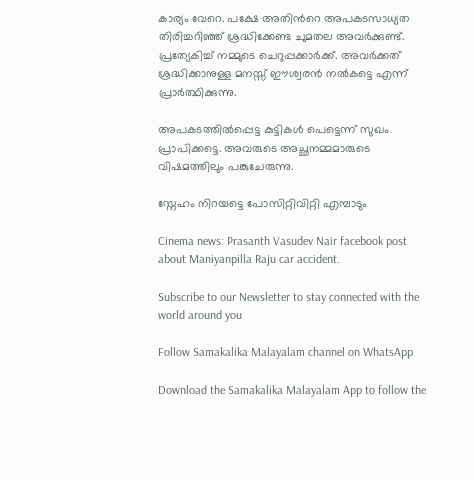കാര്യം വേറെ. പക്ഷേ അതിൻറെ അപകടസാധ്യത തിരിച്ചറിഞ്ഞ് ശ്രദ്ധിക്കേണ്ട ചുമതല അവർക്കുണ്ട്. പ്രത്യേകിച്ച് നമ്മുടെ ചെറുപ്പക്കാർക്ക്. അവർക്കത് ശ്രദ്ധിക്കാനുള്ള മനസ്സ് ഈശ്വരൻ നൽകട്ടെ എന്ന് പ്രാർത്ഥിക്കുന്നു.

അപകടത്തിൽപ്പെട്ട കുട്ടികൾ പെട്ടെന്ന് സുഖം പ്രാപിക്കട്ടെ. അവരുടെ അച്ഛനമ്മമാരുടെ വിഷമത്തിലും പങ്കുചേരുന്നു.

സ്നേഹം നിറയട്ടെ പോസിറ്റിവിറ്റി എമ്പാടും

Cinema news: Prasanth Vasudev Nair facebook post about Maniyanpilla Raju car accident.

Subscribe to our Newsletter to stay connected with the world around you

Follow Samakalika Malayalam channel on WhatsApp

Download the Samakalika Malayalam App to follow the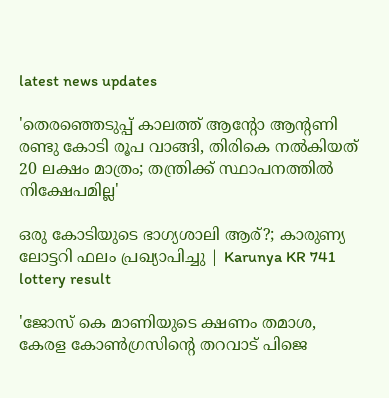latest news updates

'തെരഞ്ഞെടുപ്പ് കാലത്ത് ആന്റോ ആന്റണി രണ്ടു കോടി രൂപ വാങ്ങി, തിരികെ നല്‍കിയത് 20 ലക്ഷം മാത്രം; തന്ത്രിക്ക് സ്ഥാപനത്തില്‍ നിക്ഷേപമില്ല'

ഒരു കോടിയുടെ ഭാഗ്യശാലി ആര്?; കാരുണ്യ ലോട്ടറി ഫലം പ്രഖ്യാപിച്ചു | Karunya KR 741 lottery result

'ജോസ് കെ മാണിയുടെ ക്ഷണം തമാശ, കേരള കോണ്‍ഗ്രസിന്റെ തറവാട് പിജെ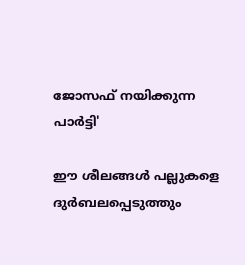ജോസഫ് നയിക്കുന്ന പാര്‍ട്ടി'

ഈ ശീലങ്ങൾ പല്ലുകളെ ദുർബലപ്പെടുത്തും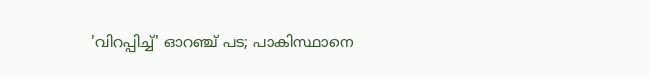'വിറപ്പിച്ച്' ഓറഞ്ച് പട; പാകിസ്ഥാനെ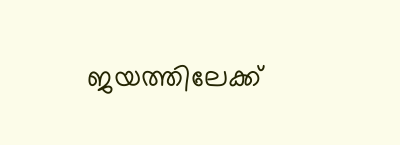ജയത്തിലേക്ക്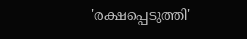'രക്ഷപ്പെടുത്തി'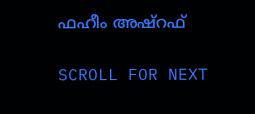ഫഹീം അഷ്‌റഫ്

SCROLL FOR NEXT